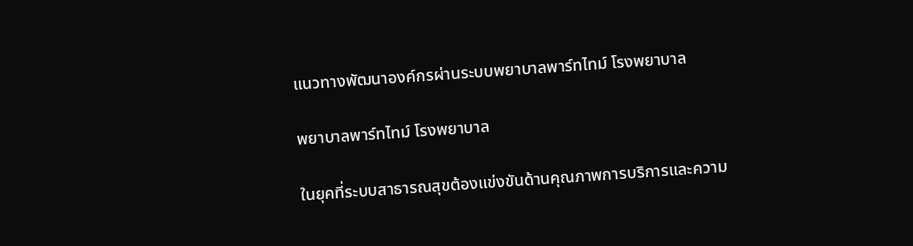แนวทางพัฒนาองค์กรผ่านระบบพยาบาลพาร์ทไทม์ โรงพยาบาล

พยาบาลพาร์ทไทม์ โรงพยาบาล

ในยุคที่ระบบสาธารณสุขต้องแข่งขันด้านคุณภาพการบริการและความ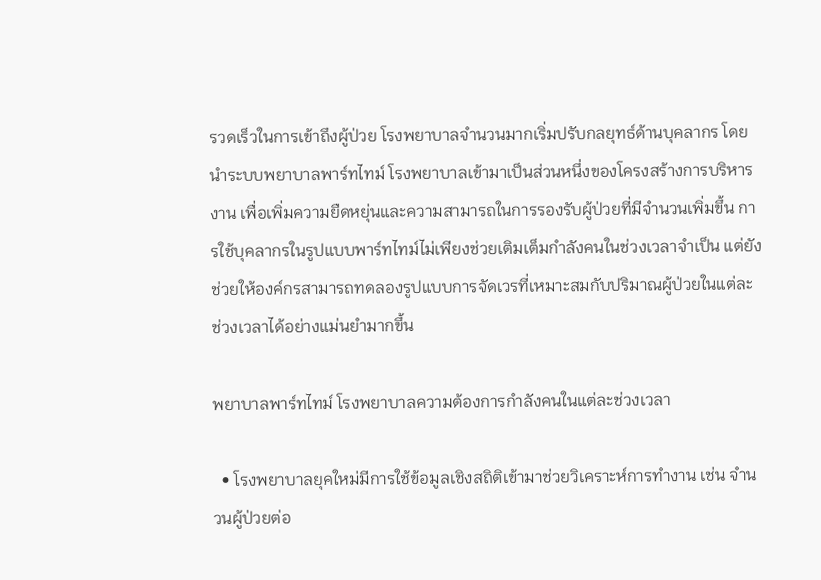รวดเร็วในการเข้าถึงผู้ป่วย โรงพยาบาลจำนวนมากเริ่มปรับกลยุทธ์ด้านบุคลากร โดยนำระบบพยาบาลพาร์ทไทม์ โรงพยาบาลเข้ามาเป็นส่วนหนึ่งของโครงสร้างการบริหารงาน เพื่อเพิ่มความยืดหยุ่นและความสามารถในการรองรับผู้ป่วยที่มีจำนวนเพิ่มขึ้น การใช้บุคลากรในรูปแบบพาร์ทไทม์ไม่เพียงช่วยเติมเต็มกำลังคนในช่วงเวลาจำเป็น แต่ยังช่วยให้องค์กรสามารถทดลองรูปแบบการจัดเวรที่เหมาะสมกับปริมาณผู้ป่วยในแต่ละช่วงเวลาได้อย่างแม่นยำมากขึ้น

พยาบาลพาร์ทไทม์ โรงพยาบาลความต้องการกำลังคนในแต่ละช่วงเวลา

  • โรงพยาบาลยุคใหม่มีการใช้ข้อมูลเชิงสถิติเข้ามาช่วยวิเคราะห์การทำงาน เช่น จำนวนผู้ป่วยต่อ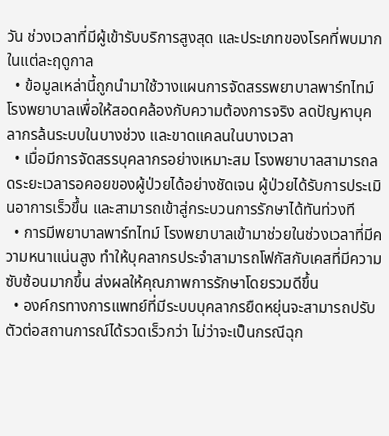วัน ช่วงเวลาที่มีผู้เข้ารับบริการสูงสุด และประเภทของโรคที่พบมากในแต่ละฤดูกาล
  • ข้อมูลเหล่านี้ถูกนำมาใช้วางแผนการจัดสรรพยาบาลพาร์ทไทม์ โรงพยาบาลเพื่อให้สอดคล้องกับความต้องการจริง ลดปัญหาบุคลากรล้นระบบในบางช่วง และขาดแคลนในบางเวลา
  • เมื่อมีการจัดสรรบุคลากรอย่างเหมาะสม โรงพยาบาลสามารถลดระยะเวลารอคอยของผู้ป่วยได้อย่างชัดเจน ผู้ป่วยได้รับการประเมินอาการเร็วขึ้น และสามารถเข้าสู่กระบวนการรักษาได้ทันท่วงที
  • การมีพยาบาลพาร์ทไทม์ โรงพยาบาลเข้ามาช่วยในช่วงเวลาที่มีความหนาแน่นสูง ทำให้บุคลากรประจำสามารถโฟกัสกับเคสที่มีความซับซ้อนมากขึ้น ส่งผลให้คุณภาพการรักษาโดยรวมดีขึ้น
  • องค์กรทางการแพทย์ที่มีระบบบุคลากรยืดหยุ่นจะสามารถปรับตัวต่อสถานการณ์ได้รวดเร็วกว่า ไม่ว่าจะเป็นกรณีฉุก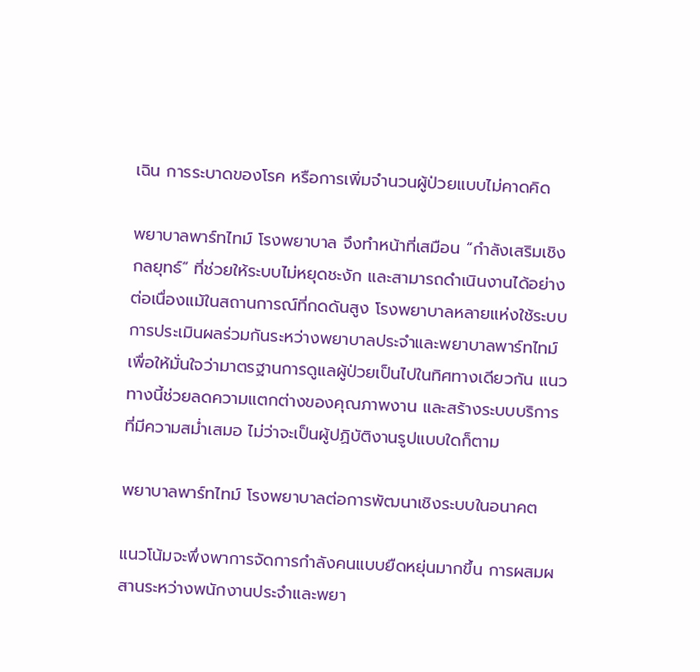เฉิน การระบาดของโรค หรือการเพิ่มจำนวนผู้ป่วยแบบไม่คาดคิด

พยาบาลพาร์ทไทม์ โรงพยาบาล จึงทำหน้าที่เสมือน “กำลังเสริมเชิงกลยุทธ์” ที่ช่วยให้ระบบไม่หยุดชะงัก และสามารถดำเนินงานได้อย่างต่อเนื่องแม้ในสถานการณ์ที่กดดันสูง โรงพยาบาลหลายแห่งใช้ระบบการประเมินผลร่วมกันระหว่างพยาบาลประจำและพยาบาลพาร์ทไทม์ เพื่อให้มั่นใจว่ามาตรฐานการดูแลผู้ป่วยเป็นไปในทิศทางเดียวกัน แนวทางนี้ช่วยลดความแตกต่างของคุณภาพงาน และสร้างระบบบริการที่มีความสม่ำเสมอ ไม่ว่าจะเป็นผู้ปฏิบัติงานรูปแบบใดก็ตาม

พยาบาลพาร์ทไทม์ โรงพยาบาลต่อการพัฒนาเชิงระบบในอนาคต

แนวโน้มจะพึ่งพาการจัดการกำลังคนแบบยืดหยุ่นมากขึ้น การผสมผสานระหว่างพนักงานประจำและพยา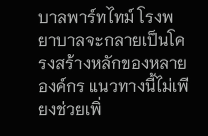บาลพาร์ทไทม์ โรงพยาบาลจะกลายเป็นโครงสร้างหลักของหลายองค์กร แนวทางนี้ไม่เพียงช่วยเพิ่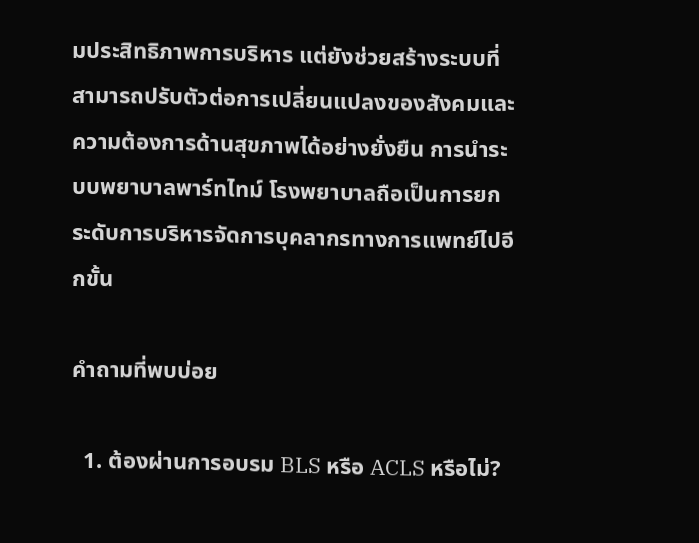มประสิทธิภาพการบริหาร แต่ยังช่วยสร้างระบบที่สามารถปรับตัวต่อการเปลี่ยนแปลงของสังคมและความต้องการด้านสุขภาพได้อย่างยั่งยืน การนำระบบพยาบาลพาร์ทไทม์ โรงพยาบาลถือเป็นการยกระดับการบริหารจัดการบุคลากรทางการแพทย์ไปอีกขั้น

คำถามที่พบบ่อย

  1. ต้องผ่านการอบรม BLS หรือ ACLS หรือไม่?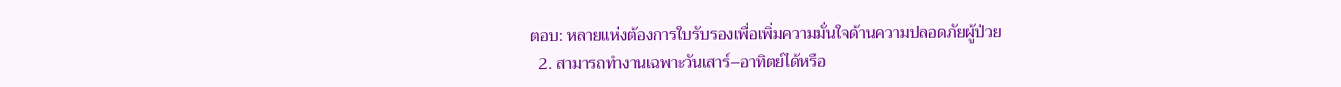ตอบ: หลายแห่งต้องการใบรับรองเพื่อเพิ่มความมั่นใจด้านความปลอดภัยผู้ป่วย
  2. สามารถทำงานเฉพาะวันเสาร์–อาทิตย์ได้หรือ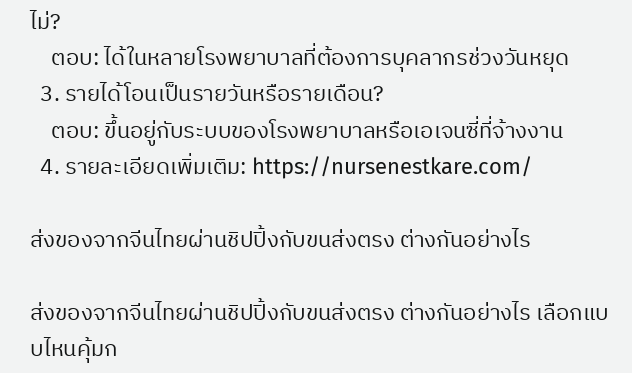ไม่?
    ตอบ: ได้ในหลายโรงพยาบาลที่ต้องการบุคลากรช่วงวันหยุด
  3. รายได้โอนเป็นรายวันหรือรายเดือน?
    ตอบ: ขึ้นอยู่กับระบบของโรงพยาบาลหรือเอเจนซี่ที่จ้างงาน
  4. รายละเอียดเพิ่มเติม: https://nursenestkare.com/

ส่งของจากจีนไทยผ่านชิปปิ้งกับขนส่งตรง ต่างกันอย่างไร

ส่งของจากจีนไทยผ่านชิปปิ้งกับขนส่งตรง ต่างกันอย่างไร เลือกแบบไหนคุ้มก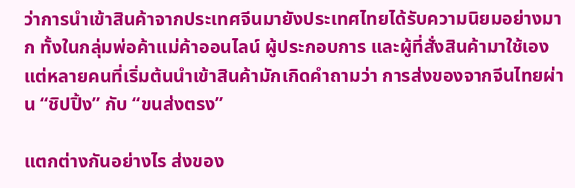ว่าการนำเข้าสินค้าจากประเทศจีนมายังประเทศไทยได้รับความนิยมอย่างมาก ทั้งในกลุ่มพ่อค้าแม่ค้าออนไลน์ ผู้ประกอบการ และผู้ที่สั่งสินค้ามาใช้เอง แต่หลายคนที่เริ่มต้นนำเข้าสินค้ามักเกิดคำถามว่า การส่งของจากจีนไทยผ่าน “ชิปปิ้ง” กับ “ขนส่งตรง”

แตกต่างกันอย่างไร ส่งของ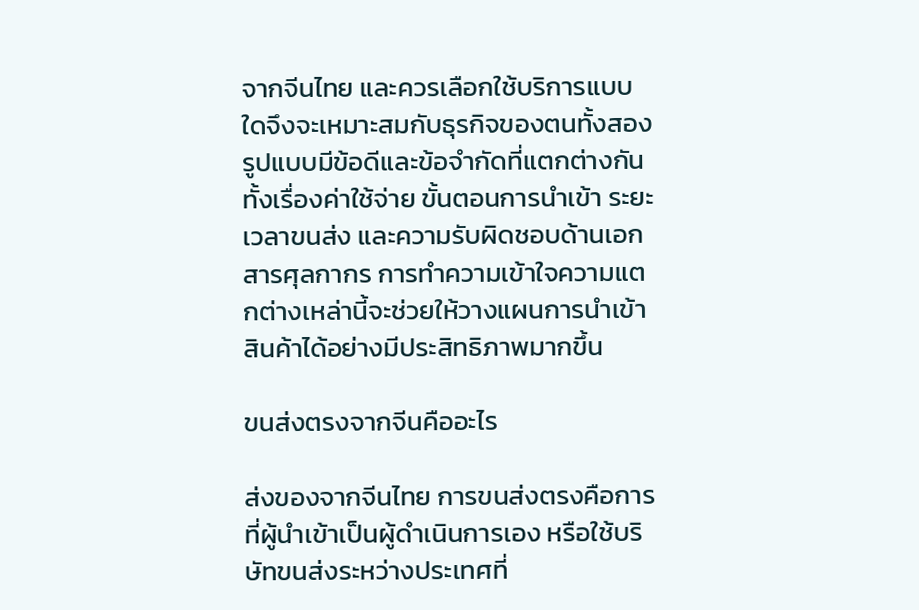จากจีนไทย และควรเลือกใช้บริการแบบใดจึงจะเหมาะสมกับธุรกิจของตนทั้งสองรูปแบบมีข้อดีและข้อจำกัดที่แตกต่างกัน ทั้งเรื่องค่าใช้จ่าย ขั้นตอนการนำเข้า ระยะเวลาขนส่ง และความรับผิดชอบด้านเอกสารศุลกากร การทำความเข้าใจความแตกต่างเหล่านี้จะช่วยให้วางแผนการนำเข้าสินค้าได้อย่างมีประสิทธิภาพมากขึ้น

ขนส่งตรงจากจีนคืออะไร

ส่งของจากจีนไทย การขนส่งตรงคือการที่ผู้นำเข้าเป็นผู้ดำเนินการเอง หรือใช้บริษัทขนส่งระหว่างประเทศที่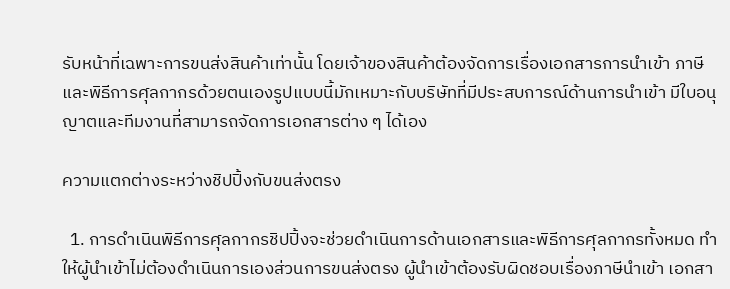รับหน้าที่เฉพาะการขนส่งสินค้าเท่านั้น โดยเจ้าของสินค้าต้องจัดการเรื่องเอกสารการนำเข้า ภาษี และพิธีการศุลกากรด้วยตนเองรูปแบบนี้มักเหมาะกับบริษัทที่มีประสบการณ์ด้านการนำเข้า มีใบอนุญาตและทีมงานที่สามารถจัดการเอกสารต่าง ๆ ได้เอง

ความแตกต่างระหว่างชิปปิ้งกับขนส่งตรง

  1. การดำเนินพิธีการศุลกากรชิปปิ้งจะช่วยดำเนินการด้านเอกสารและพิธีการศุลกากรทั้งหมด ทำให้ผู้นำเข้าไม่ต้องดำเนินการเองส่วนการขนส่งตรง ผู้นำเข้าต้องรับผิดชอบเรื่องภาษีนำเข้า เอกสา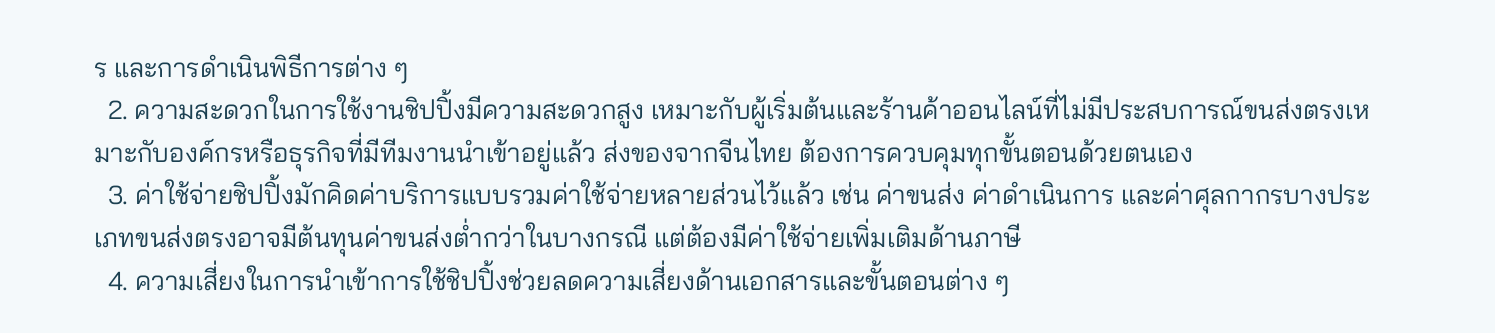ร และการดำเนินพิธีการต่าง ๆ
  2. ความสะดวกในการใช้งานชิปปิ้งมีความสะดวกสูง เหมาะกับผู้เริ่มต้นและร้านค้าออนไลน์ที่ไม่มีประสบการณ์ขนส่งตรงเหมาะกับองค์กรหรือธุรกิจที่มีทีมงานนำเข้าอยู่แล้ว ส่งของจากจีนไทย ต้องการควบคุมทุกขั้นตอนด้วยตนเอง
  3. ค่าใช้จ่ายชิปปิ้งมักคิดค่าบริการแบบรวมค่าใช้จ่ายหลายส่วนไว้แล้ว เช่น ค่าขนส่ง ค่าดำเนินการ และค่าศุลกากรบางประเภทขนส่งตรงอาจมีต้นทุนค่าขนส่งต่ำกว่าในบางกรณี แต่ต้องมีค่าใช้จ่ายเพิ่มเติมด้านภาษี
  4. ความเสี่ยงในการนำเข้าการใช้ชิปปิ้งช่วยลดความเสี่ยงด้านเอกสารและขั้นตอนต่าง ๆ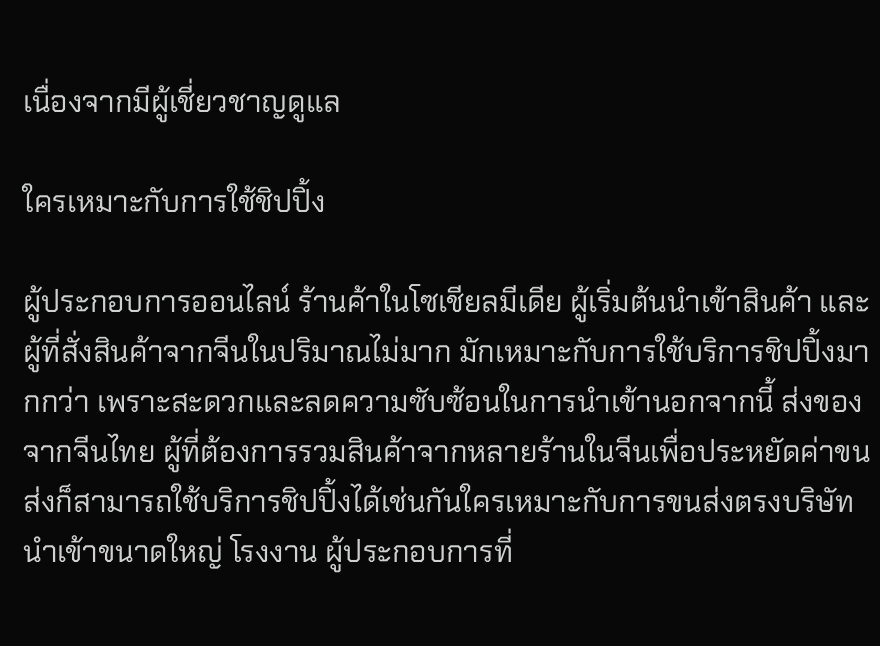เนื่องจากมีผู้เชี่ยวชาญดูแล

ใครเหมาะกับการใช้ชิปปิ้ง

ผู้ประกอบการออนไลน์ ร้านค้าในโซเชียลมีเดีย ผู้เริ่มต้นนำเข้าสินค้า และผู้ที่สั่งสินค้าจากจีนในปริมาณไม่มาก มักเหมาะกับการใช้บริการชิปปิ้งมากกว่า เพราะสะดวกและลดความซับซ้อนในการนำเข้านอกจากนี้ ส่งของจากจีนไทย ผู้ที่ต้องการรวมสินค้าจากหลายร้านในจีนเพื่อประหยัดค่าขนส่งก็สามารถใช้บริการชิปปิ้งได้เช่นกันใครเหมาะกับการขนส่งตรงบริษัทนำเข้าขนาดใหญ่ โรงงาน ผู้ประกอบการที่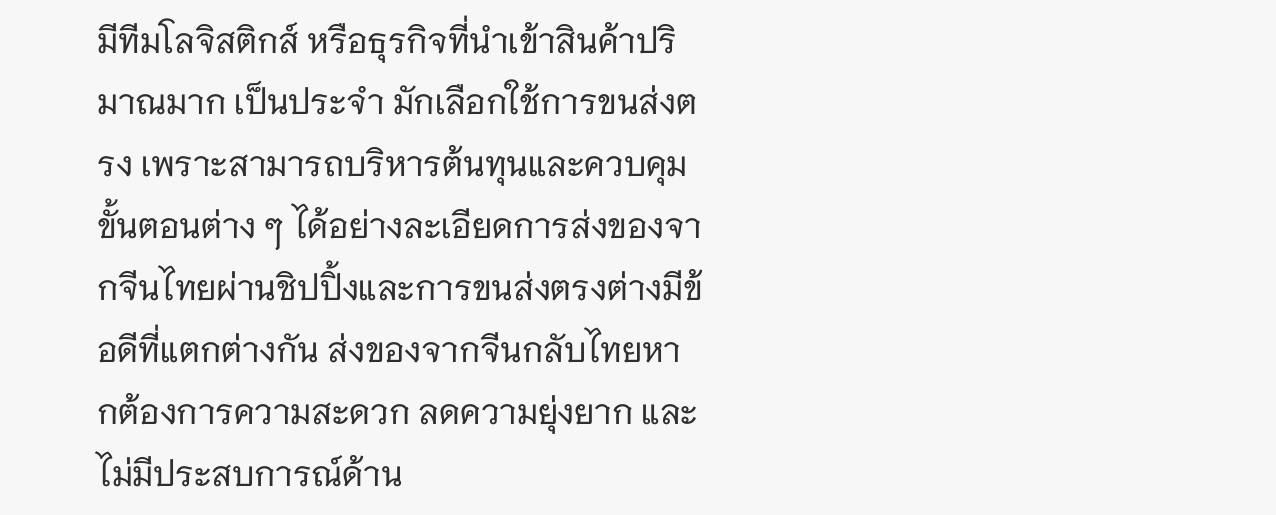มีทีมโลจิสติกส์ หรือธุรกิจที่นำเข้าสินค้าปริมาณมาก เป็นประจำ มักเลือกใช้การขนส่งตรง เพราะสามารถบริหารต้นทุนและควบคุมขั้นตอนต่าง ๆ ได้อย่างละเอียดการส่งของจากจีนไทยผ่านชิปปิ้งและการขนส่งตรงต่างมีข้อดีที่แตกต่างกัน ส่งของจากจีนกลับไทยหากต้องการความสะดวก ลดความยุ่งยาก และไม่มีประสบการณ์ด้าน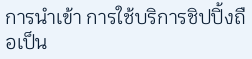การนำเข้า การใช้บริการชิปปิ้งถือเป็น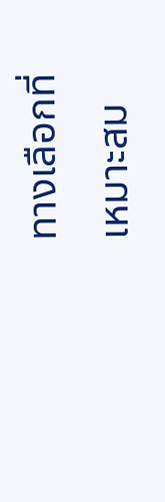ทางเลือกที่เหมาะสม